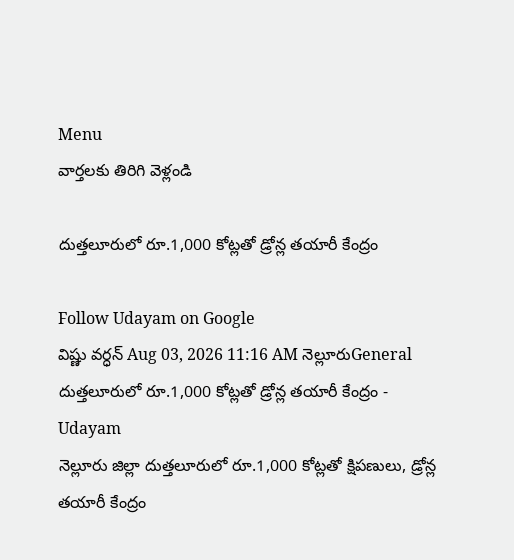Menu
వార్తలకు తిరిగి వెళ్లండి

దుత్తలూరులో రూ.1,000 కోట్లతో డ్రోన్ల తయారీ కేంద్రం

Follow Udayam on Google
విష్ణు వర్ధన్ Aug 03, 2026 11:16 AM నెల్లూరుGeneral
దుత్తలూరులో రూ.1,000 కోట్లతో డ్రోన్ల తయారీ కేంద్రం - Udayam
నెల్లూరు జిల్లా దుత్తలూరులో రూ.1,000 కోట్లతో క్షిపణులు, డ్రోన్ల తయారీ కేంద్రం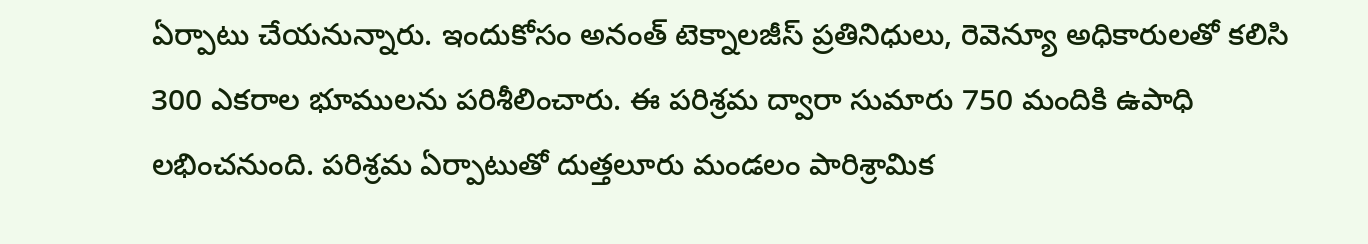ఏర్పాటు చేయనున్నారు. ఇందుకోసం అనంత్ టెక్నాలజీస్ ప్రతినిధులు, రెవెన్యూ అధికారులతో కలిసి 300 ఎకరాల భూములను పరిశీలించారు. ఈ పరిశ్రమ ద్వారా సుమారు 750 మందికి ఉపాధి లభించనుంది. పరిశ్రమ ఏర్పాటుతో దుత్తలూరు మండలం పారిశ్రామిక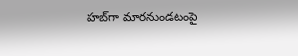హబ్‌గా మారనుండటంపై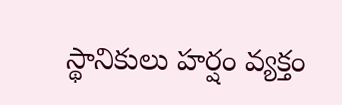స్థానికులు హర్షం వ్యక్తం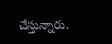చేస్తున్నారు.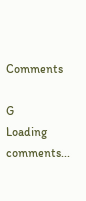Comments

G
Loading comments...